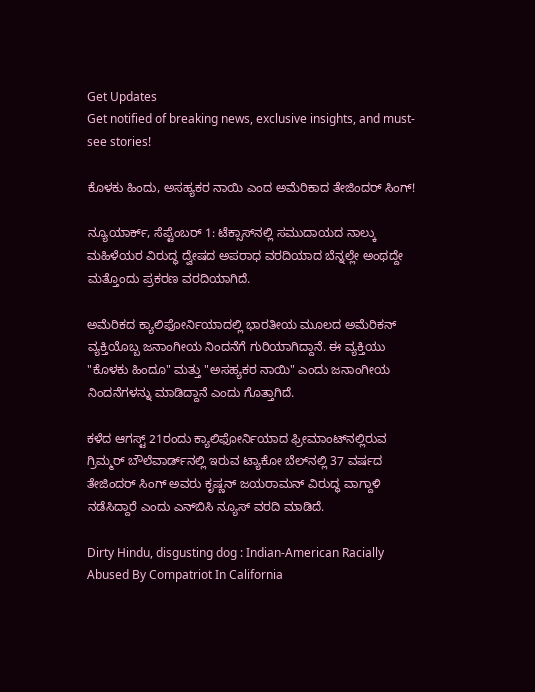Get Updates
Get notified of breaking news, exclusive insights, and must-see stories!

ಕೊಳಕು ಹಿಂದು, ಅಸಹ್ಯಕರ ನಾಯಿ ಎಂದ ಅಮೆರಿಕಾದ ತೇಜಿಂದರ್ ಸಿಂಗ್!

ನ್ಯೂಯಾರ್ಕ್, ಸೆಪ್ಟೆಂಬರ್ 1: ಟೆಕ್ಸಾಸ್‌ನಲ್ಲಿ ಸಮುದಾಯದ ನಾಲ್ಕು ಮಹಿಳೆಯರ ವಿರುದ್ಧ ದ್ವೇಷದ ಅಪರಾಧ ವರದಿಯಾದ ಬೆನ್ನಲ್ಲೇ ಅಂಥದ್ದೇ ಮತ್ತೊಂದು ಪ್ರಕರಣ ವರದಿಯಾಗಿದೆ.

ಅಮೆರಿಕದ ಕ್ಯಾಲಿಫೋರ್ನಿಯಾದಲ್ಲಿ ಭಾರತೀಯ ಮೂಲದ ಅಮೆರಿಕನ್ ವ್ಯಕ್ತಿಯೊಬ್ಬ ಜನಾಂಗೀಯ ನಿಂದನೆಗೆ ಗುರಿಯಾಗಿದ್ದಾನೆ. ಈ ವ್ಯಕ್ತಿಯು "ಕೊಳಕು ಹಿಂದೂ" ಮತ್ತು "ಅಸಹ್ಯಕರ ನಾಯಿ" ಎಂದು ಜನಾಂಗೀಯ ನಿಂದನೆಗಳನ್ನು ಮಾಡಿದ್ದಾನೆ ಎಂದು ಗೊತ್ತಾಗಿದೆ.

ಕಳೆದ ಆಗಸ್ಟ್ 21ರಂದು ಕ್ಯಾಲಿಫೋರ್ನಿಯಾದ ಫ್ರೀಮಾಂಟ್‌ನಲ್ಲಿರುವ ಗ್ರಿಮ್ಮರ್ ಬೌಲೆವಾರ್ಡ್‌ನಲ್ಲಿ ಇರುವ ಟ್ಯಾಕೋ ಬೆಲ್‌ನಲ್ಲಿ 37 ವರ್ಷದ ತೇಜಿಂದರ್ ಸಿಂಗ್ ಅವರು ಕೃಷ್ಣನ್ ಜಯರಾಮನ್ ವಿರುದ್ಧ ವಾಗ್ದಾಳಿ ನಡೆಸಿದ್ದಾರೆ ಎಂದು ಎನ್‌ಬಿಸಿ ನ್ಯೂಸ್ ವರದಿ ಮಾಡಿದೆ.

Dirty Hindu, disgusting dog : Indian-American Racially Abused By Compatriot In California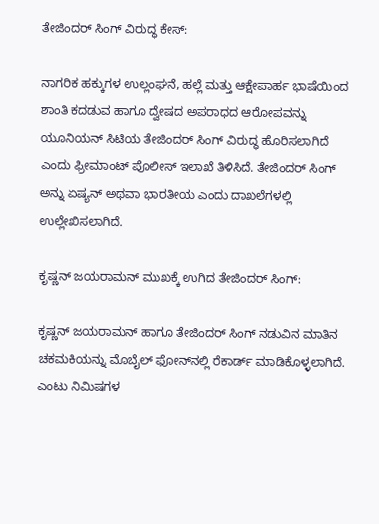ತೇಜಿಂದರ್ ಸಿಂಗ್ ವಿರುದ್ಧ ಕೇಸ್:

ನಾಗರಿಕ ಹಕ್ಕುಗಳ ಉಲ್ಲಂಘನೆ, ಹಲ್ಲೆ ಮತ್ತು ಆಕ್ಷೇಪಾರ್ಹ ಭಾಷೆಯಿಂದ ಶಾಂತಿ ಕದಡುವ ಹಾಗೂ ದ್ವೇಷದ ಅಪರಾಧದ ಆರೋಪವನ್ನು ಯೂನಿಯನ್ ಸಿಟಿಯ ತೇಜಿಂದರ್ ಸಿಂಗ್ ವಿರುದ್ಧ ಹೊರಿಸಲಾಗಿದೆ ಎಂದು ಫ್ರೀಮಾಂಟ್ ಪೊಲೀಸ್ ಇಲಾಖೆ ತಿಳಿಸಿದೆ. ತೇಜಿಂದರ್ ಸಿಂಗ್ ಅನ್ನು ಏಷ್ಯನ್ ಅಥವಾ ಭಾರತೀಯ ಎಂದು ದಾಖಲೆಗಳಲ್ಲಿ ಉಲ್ಲೇಖಿಸಲಾಗಿದೆ.

ಕೃಷ್ಣನ್ ಜಯರಾಮನ್ ಮುಖಕ್ಕೆ ಉಗಿದ ತೇಜಿಂದರ್ ಸಿಂಗ್:

ಕೃಷ್ಣನ್ ಜಯರಾಮನ್ ಹಾಗೂ ತೇಜಿಂದರ್ ಸಿಂಗ್ ನಡುವಿನ ಮಾತಿನ ಚಕಮಕಿಯನ್ನು ಮೊಬೈಲ್ ಫೋನ್‌ನಲ್ಲಿ ರೆಕಾರ್ಡ್ ಮಾಡಿಕೊಳ್ಳಲಾಗಿದೆ. ಎಂಟು ನಿಮಿಷಗಳ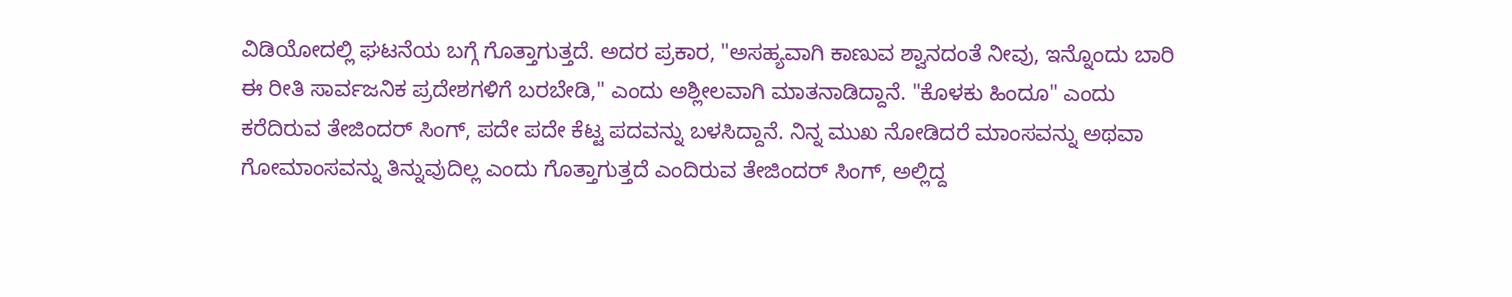ವಿಡಿಯೋದಲ್ಲಿ ಘಟನೆಯ ಬಗ್ಗೆ ಗೊತ್ತಾಗುತ್ತದೆ. ಅದರ ಪ್ರಕಾರ, "ಅಸಹ್ಯವಾಗಿ ಕಾಣುವ ಶ್ವಾನದಂತೆ ನೀವು, ಇನ್ನೊಂದು ಬಾರಿ ಈ ರೀತಿ ಸಾರ್ವಜನಿಕ ಪ್ರದೇಶಗಳಿಗೆ ಬರಬೇಡಿ," ಎಂದು ಅಶ್ಲೀಲವಾಗಿ ಮಾತನಾಡಿದ್ದಾನೆ. "ಕೊಳಕು ಹಿಂದೂ" ಎಂದು ಕರೆದಿರುವ ತೇಜಿಂದರ್ ಸಿಂಗ್, ಪದೇ ಪದೇ ಕೆಟ್ಟ ಪದವನ್ನು ಬಳಸಿದ್ದಾನೆ. ನಿನ್ನ ಮುಖ ನೋಡಿದರೆ ಮಾಂಸವನ್ನು ಅಥವಾ ಗೋಮಾಂಸವನ್ನು ತಿನ್ನುವುದಿಲ್ಲ ಎಂದು ಗೊತ್ತಾಗುತ್ತದೆ ಎಂದಿರುವ ತೇಜಿಂದರ್ ಸಿಂಗ್, ಅಲ್ಲಿದ್ದ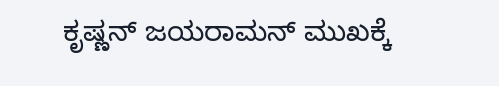ಕೃಷ್ಣನ್ ಜಯರಾಮನ್ ಮುಖಕ್ಕೆ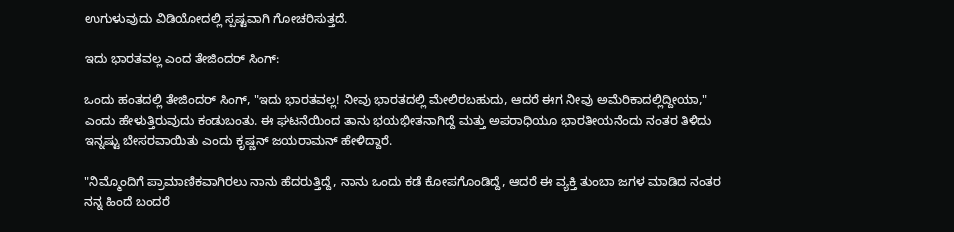ಉಗುಳುವುದು ವಿಡಿಯೋದಲ್ಲಿ ಸ್ಪಷ್ಟವಾಗಿ ಗೋಚರಿಸುತ್ತದೆ.

ಇದು ಭಾರತವಲ್ಲ ಎಂದ ತೇಜಿಂದರ್ ಸಿಂಗ್:

ಒಂದು ಹಂತದಲ್ಲಿ ತೇಜಿಂದರ್ ಸಿಂಗ್, "ಇದು ಭಾರತವಲ್ಲ! ನೀವು ಭಾರತದಲ್ಲಿ ಮೇಲಿರಬಹುದು, ಆದರೆ ಈಗ ನೀವು ಅಮೆರಿಕಾದಲ್ಲಿದ್ದೀಯಾ," ಎಂದು ಹೇಳುತ್ತಿರುವುದು ಕಂಡುಬಂತು. ಈ ಘಟನೆಯಿಂದ ತಾನು ಭಯಭೀತನಾಗಿದ್ದೆ ಮತ್ತು ಅಪರಾಧಿಯೂ ಭಾರತೀಯನೆಂದು ನಂತರ ತಿಳಿದು ಇನ್ನಷ್ಟು ಬೇಸರವಾಯಿತು ಎಂದು ಕೃಷ್ಣನ್ ಜಯರಾಮನ್ ಹೇಳಿದ್ದಾರೆ.

"ನಿಮ್ಮೊಂದಿಗೆ ಪ್ರಾಮಾಣಿಕವಾಗಿರಲು ನಾನು ಹೆದರುತ್ತಿದ್ದೆ, ನಾನು ಒಂದು ಕಡೆ ಕೋಪಗೊಂಡಿದ್ದೆ, ಆದರೆ ಈ ವ್ಯಕ್ತಿ ತುಂಬಾ ಜಗಳ ಮಾಡಿದ ನಂತರ ನನ್ನ ಹಿಂದೆ ಬಂದರೆ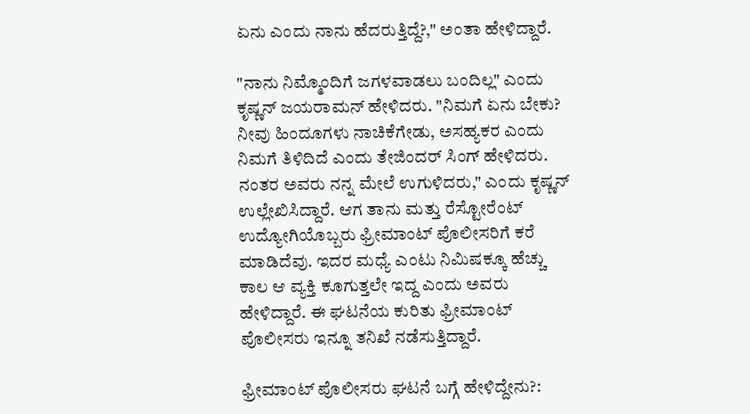ಏನು ಎಂದು ನಾನು ಹೆದರುತ್ತಿದ್ದೆ?," ಅಂತಾ ಹೇಳಿದ್ದಾರೆ.

"ನಾನು ನಿಮ್ಮೊಂದಿಗೆ ಜಗಳವಾಡಲು ಬಂದಿಲ್ಲ" ಎಂದು ಕೃಷ್ಣನ್ ಜಯರಾಮನ್ ಹೇಳಿದರು. "ನಿಮಗೆ ಏನು ಬೇಕು? ನೀವು ಹಿಂದೂಗಳು ನಾಚಿಕೆಗೇಡು, ಅಸಹ್ಯಕರ ಎಂದು ನಿಮಗೆ ತಿಳಿದಿದೆ ಎಂದು ತೇಜಿಂದರ್ ಸಿಂಗ್ ಹೇಳಿದರು. ನಂತರ ಅವರು ನನ್ನ ಮೇಲೆ ಉಗುಳಿದರು," ಎಂದು ಕೃಷ್ಣನ್ ಉಲ್ಲೇಖಿಸಿದ್ದಾರೆ. ಆಗ ತಾನು ಮತ್ತು ರೆಸ್ಟೋರೆಂಟ್ ಉದ್ಯೋಗಿಯೊಬ್ಬರು ಫ್ರೀಮಾಂಟ್ ಪೊಲೀಸರಿಗೆ ಕರೆ ಮಾಡಿದೆವು. ಇದರ ಮಧ್ಯೆ ಎಂಟು ನಿಮಿಷಕ್ಕೂ ಹೆಚ್ಚು ಕಾಲ ಆ ವ್ಯಕ್ತಿ ಕೂಗುತ್ತಲೇ ಇದ್ದ ಎಂದು ಅವರು ಹೇಳಿದ್ದಾರೆ. ಈ ಘಟನೆಯ ಕುರಿತು ಫ್ರೀಮಾಂಟ್ ಪೊಲೀಸರು ಇನ್ನೂ ತನಿಖೆ ನಡೆಸುತ್ತಿದ್ದಾರೆ.

ಫ್ರೀಮಾಂಟ್ ಪೊಲೀಸರು ಘಟನೆ ಬಗ್ಗೆ ಹೇಳಿದ್ದೇನು?: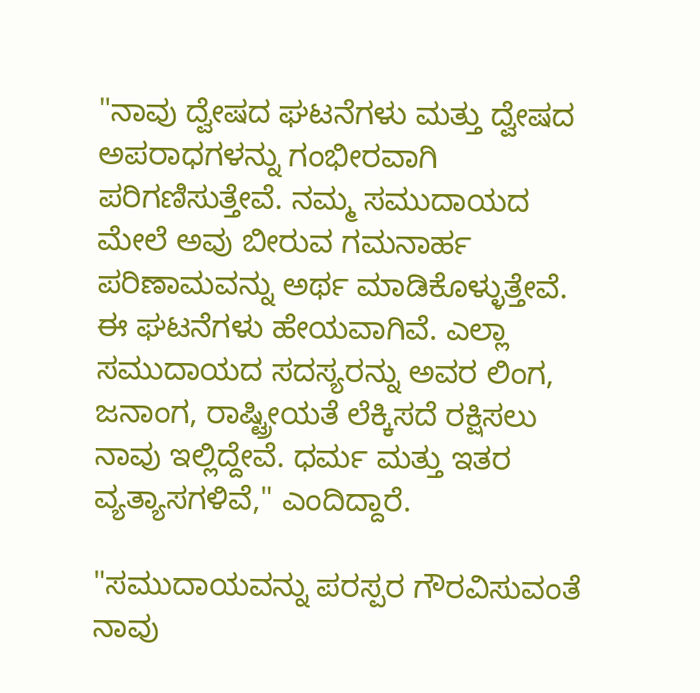"ನಾವು ದ್ವೇಷದ ಘಟನೆಗಳು ಮತ್ತು ದ್ವೇಷದ ಅಪರಾಧಗಳನ್ನು ಗಂಭೀರವಾಗಿ ಪರಿಗಣಿಸುತ್ತೇವೆ. ನಮ್ಮ ಸಮುದಾಯದ ಮೇಲೆ ಅವು ಬೀರುವ ಗಮನಾರ್ಹ ಪರಿಣಾಮವನ್ನು ಅರ್ಥ ಮಾಡಿಕೊಳ್ಳುತ್ತೇವೆ. ಈ ಘಟನೆಗಳು ಹೇಯವಾಗಿವೆ. ಎಲ್ಲಾ ಸಮುದಾಯದ ಸದಸ್ಯರನ್ನು ಅವರ ಲಿಂಗ, ಜನಾಂಗ, ರಾಷ್ಟ್ರೀಯತೆ ಲೆಕ್ಕಿಸದೆ ರಕ್ಷಿಸಲು ನಾವು ಇಲ್ಲಿದ್ದೇವೆ. ಧರ್ಮ ಮತ್ತು ಇತರ ವ್ಯತ್ಯಾಸಗಳಿವೆ," ಎಂದಿದ್ದಾರೆ.

"ಸಮುದಾಯವನ್ನು ಪರಸ್ಪರ ಗೌರವಿಸುವಂತೆ ನಾವು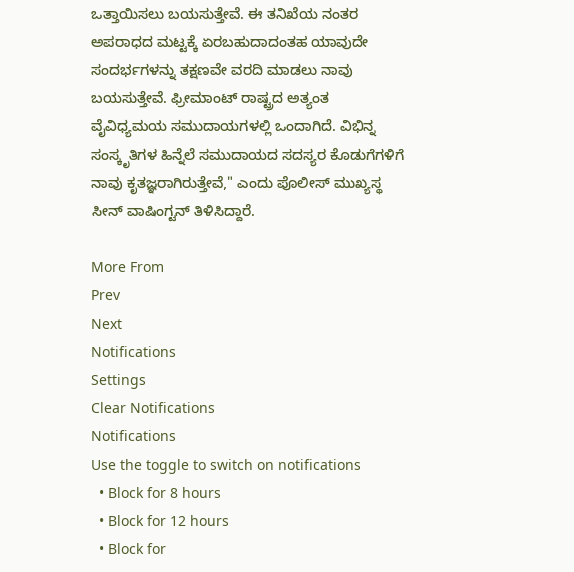ಒತ್ತಾಯಿಸಲು ಬಯಸುತ್ತೇವೆ. ಈ ತನಿಖೆಯ ನಂತರ ಅಪರಾಧದ ಮಟ್ಟಕ್ಕೆ ಏರಬಹುದಾದಂತಹ ಯಾವುದೇ ಸಂದರ್ಭಗಳನ್ನು ತಕ್ಷಣವೇ ವರದಿ ಮಾಡಲು ನಾವು ಬಯಸುತ್ತೇವೆ. ಫ್ರೀಮಾಂಟ್ ರಾಷ್ಟ್ರದ ಅತ್ಯಂತ ವೈವಿಧ್ಯಮಯ ಸಮುದಾಯಗಳಲ್ಲಿ ಒಂದಾಗಿದೆ. ವಿಭಿನ್ನ ಸಂಸ್ಕೃತಿಗಳ ಹಿನ್ನೆಲೆ ಸಮುದಾಯದ ಸದಸ್ಯರ ಕೊಡುಗೆಗಳಿಗೆ ನಾವು ಕೃತಜ್ಞರಾಗಿರುತ್ತೇವೆ," ಎಂದು ಪೊಲೀಸ್ ಮುಖ್ಯಸ್ಥ ಸೀನ್ ವಾಷಿಂಗ್ಟನ್ ತಿಳಿಸಿದ್ದಾರೆ.

More From
Prev
Next
Notifications
Settings
Clear Notifications
Notifications
Use the toggle to switch on notifications
  • Block for 8 hours
  • Block for 12 hours
  • Block for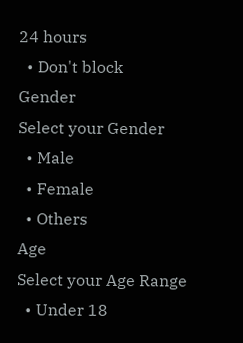24 hours
  • Don't block
Gender
Select your Gender
  • Male
  • Female
  • Others
Age
Select your Age Range
  • Under 18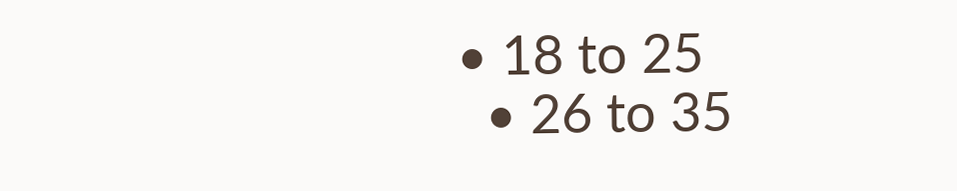• 18 to 25
  • 26 to 35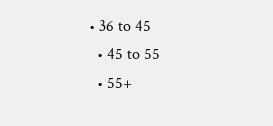• 36 to 45
  • 45 to 55
  • 55+